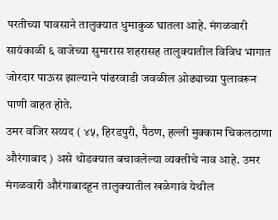परतीच्या पावसाने तालुक्यात धुमाकुळ घातला आहे. मंगळवारी सायंकाळी ६ वाजेच्या सुमारास शहरासह तालुक्यातील विविध भागात जोरदार पाऊस झाल्याने पांढरवाडी जवळील ओढ्याच्या पुलावरून पाणी वाहत होते.
उमर वजिर सय्यद ( ४५, हिरडपुरी, पैठण, हल्ली मुक्काम चिकलठाणा औरंगाबाद ) असे थोडक्यात बचावलेल्या व्यक्तीचे नाव आहे. उमर मंगळवारी औरंगाबादहून तालुक्यातील खळेगावं येथील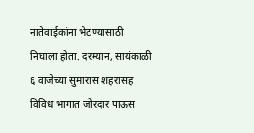नातेवाईकांना भेटण्यासाठी निघाला होता. दरम्यान, सायंकाळी ६ वाजेच्या सुमारास शहरासह विविध भागात जोरदार पाऊस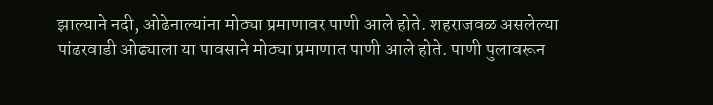झाल्याने नदी, ओढेनाल्यांना मोठ्या प्रमाणावर पाणी आले होते. शहराजवळ असलेल्या पांढरवाडी ओढ्याला या पावसाने मोठ्या प्रमाणात पाणी आले होते. पाणी पुलावरून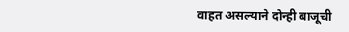वाहत असल्याने दोन्ही बाजूची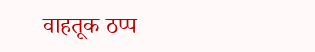वाहतूक ठप्प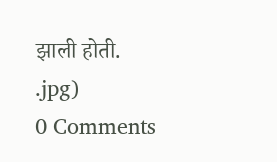झाली होती.
.jpg)
0 Comments